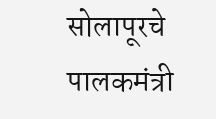सोलापूरचे पालकमंत्री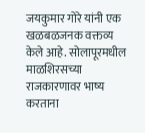जयकुमार गोरे यांनी एक खळबळजनक वक्तव्य केले आहे. सोलापूरमधील माळशिरसच्या राजकारणावर भाष्य करताना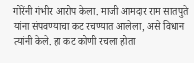गोरेंनी गंभीर आरोप केला. माजी आमदार राम सातपुते यांना संपवण्याचा कट रचण्यात आलेला, असे विधान त्यांनी केले. हा कट कोणी रचला होता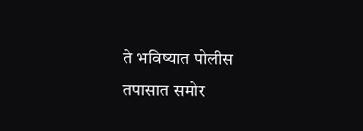ते भविष्यात पोलीस तपासात समोर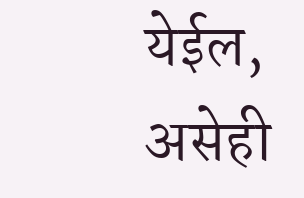येईल, असेही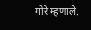गोरे म्हणाले.